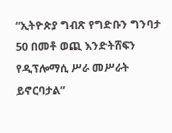“ኢትዮጵያ ግብጽ የግድቡን ግንባታ 50 በመቶ ወጪ እንድትሸፍን የዲፕሎማሲ ሥራ መሥራት ይኖርባታል”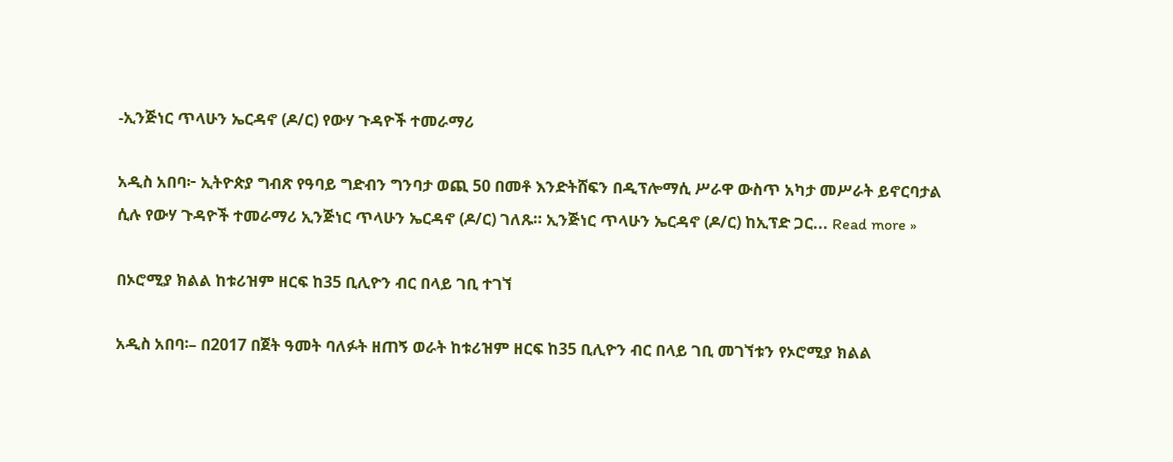-ኢንጅነር ጥላሁን ኤርዳኖ (ዶ/ር) የውሃ ጉዳዮች ተመራማሪ

አዲስ አበባ፦ ኢትዮጵያ ግብጽ የዓባይ ግድብን ግንባታ ወጪ 50 በመቶ እንድትሸፍን በዲፕሎማሲ ሥራዋ ውስጥ አካታ መሥራት ይኖርባታል ሲሉ የውሃ ጉዳዮች ተመራማሪ ኢንጅነር ጥላሁን ኤርዳኖ (ዶ/ር) ገለጹ። ኢንጅነር ጥላሁን ኤርዳኖ (ዶ/ር) ከኢፕድ ጋር... Read more »

በኦሮሚያ ክልል ከቱሪዝም ዘርፍ ከ35 ቢሊዮን ብር በላይ ገቢ ተገኘ

አዲስ አበባ፡– በ2017 በጀት ዓመት ባለፉት ዘጠኝ ወራት ከቱሪዝም ዘርፍ ከ35 ቢሊዮን ብር በላይ ገቢ መገኘቱን የኦሮሚያ ክልል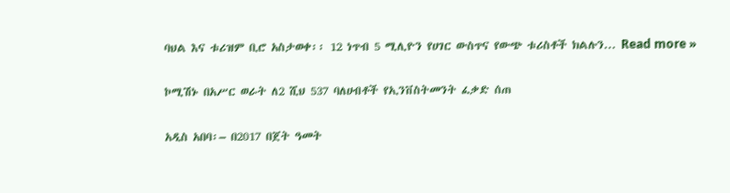ባህል እና ቱሪዝም ቢሮ አስታወቀ፡፡ 12 ነጥብ 5 ሚሊዮን የሀገር ውስጥና የውጭ ቱሪስቶች ክልሉን... Read more »

ኮሚሽኑ በአሥር ወራት ለ2 ሺህ 537 ባለሀብቶች የኢንቨስትመንት ፈቃድ ሰጠ

አዲስ አበባ፡– በ2017 በጀት ዓመት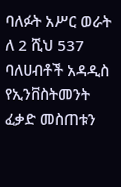ባለፉት አሥር ወራት ለ 2 ሺህ 537 ባለሀብቶች አዳዲስ የኢንቨስትመንት ፈቃድ መስጠቱን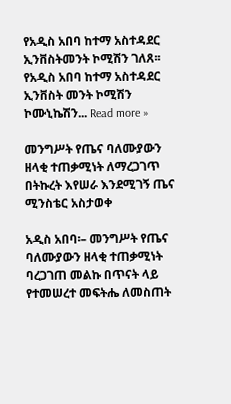የአዲስ አበባ ከተማ አስተዳደር ኢንቨስትመንት ኮሚሽን ገለጸ፡፡ የአዲስ አበባ ከተማ አስተዳደር ኢንቨስት መንት ኮሚሽን ኮሙኒኬሽን... Read more »

መንግሥት የጤና ባለሙያውን ዘላቂ ተጠቃሚነት ለማረጋገጥ በትኩረት እየሠራ እንደሚገኝ ጤና ሚንስቴር አስታወቀ

አዲስ አበባ፡– መንግሥት የጤና ባለሙያውን ዘላቂ ተጠቃሚነት ባረጋገጠ መልኩ በጥናት ላይ የተመሠረተ መፍትሔ ለመስጠት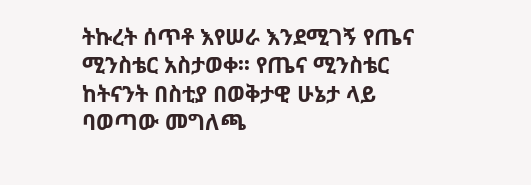ትኩረት ሰጥቶ እየሠራ እንደሚገኝ የጤና ሚንስቴር አስታወቀ፡፡ የጤና ሚንስቴር ከትናንት በስቲያ በወቅታዊ ሁኔታ ላይ ባወጣው መግለጫ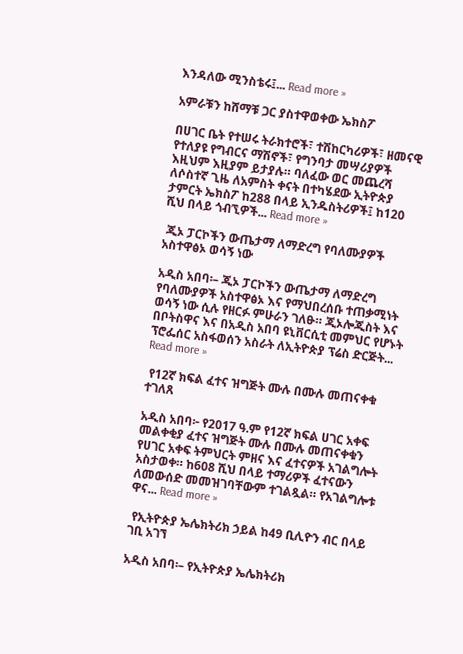እንዳለው ሚንስቴሩ፤... Read more »

አምራቹን ከሸማቹ ጋር ያስተዋወቀው ኤክስፖ

በሀገር ቤት የተሠሩ ትራክተሮች፣ ተሽከርካሪዎች፣ ዘመናዊ የተለያዩ የግብርና ማሽኖች፣ የግንባታ መሣሪያዎች እዚህም እዚያም ይታያሉ። ባለፈው ወር መጨረሻ ለሶስተኛ ጊዜ ለአምስት ቀናት በተካሄደው ኢትዮጵያ ታምርት ኤክስፖ ከ288 በላይ ኢንዱስትሪዎች፤ ከ120 ሺህ በላይ ጎብኚዎች... Read more »

 ጂኦ ፓርኮችን ውጤታማ ለማድረግ የባለሙያዎች አስተዋፅኦ ወሳኝ ነው

አዲስ አበባ፡– ጂኦ ፓርኮችን ውጤታማ ለማድረግ የባለሙያዎች አስተዋፅኦ እና የማህበረሰቡ ተጠቃሚነት ወሳኝ ነው ሲሉ የዘርፉ ምሁራን ገለፁ። ጂኦሎጂስት እና በቦትስዋና እና በአዲስ አበባ ዩኒቨርሲቲ መምህር የሆኑት ፕሮፌሰር አስፋወሰን አስራት ለኢትዮጵያ ፕሬስ ድርጅት... Read more »

 የ12ኛ ክፍል ፈተና ዝግጅት ሙሉ በሙሉ መጠናቀቁ ተገለጸ

አዲስ አበባ፦ የ2017 ዓ.ም የ12ኛ ክፍል ሀገር አቀፍ መልቀቂያ ፈተና ዝግጅት ሙሉ በሙሉ መጠናቀቁን የሀገር አቀፍ ትምህርት ምዘና እና ፈተናዎች አገልግሎት አስታወቀ። ከ608 ሺህ በላይ ተማሪዎች ፈተናውን ለመውሰድ መመዝገባቸውም ተገልጿል። የአገልግሎቱ ዋና... Read more »

 የኢትዮጵያ ኤሌክትሪክ ኃይል ከ49 ቢሊዮን ብር በላይ ገቢ አገኘ

አዲስ አበባ፡– የኢትዮጵያ ኤሌክትሪክ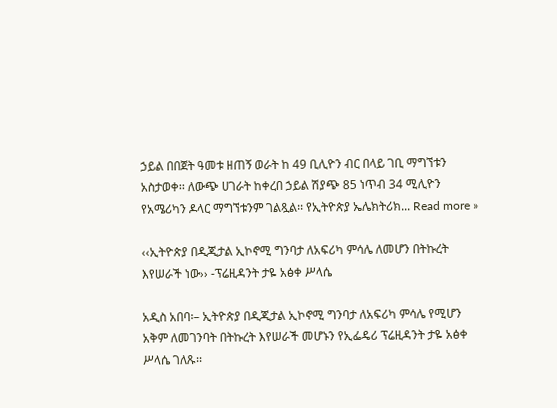ኃይል በበጀት ዓመቱ ዘጠኝ ወራት ከ 49 ቢሊዮን ብር በላይ ገቢ ማግኘቱን አስታወቀ፡፡ ለውጭ ሀገራት ከቀረበ ኃይል ሽያጭ 85 ነጥብ 34 ሚሊዮን የአሜሪካን ዶላር ማግኘቱንም ገልጿል፡፡ የኢትዮጵያ ኤሌክትሪክ... Read more »

‹‹ኢትዮጵያ በዲጂታል ኢኮኖሚ ግንባታ ለአፍሪካ ምሳሌ ለመሆን በትኩረት እየሠራች ነው›› -ፕሬዚዳንት ታዬ አፅቀ ሥላሴ

አዲስ አበባ፡– ኢትዮጵያ በዲጂታል ኢኮኖሚ ግንባታ ለአፍሪካ ምሳሌ የሚሆን አቅም ለመገንባት በትኩረት እየሠራች መሆኑን የኢፌዴሪ ፕሬዚዳንት ታዬ አፅቀ ሥላሴ ገለጹ፡፡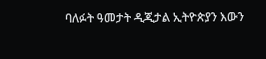ባለፉት ዓመታት ዲጂታል ኢትዮጵያን እውን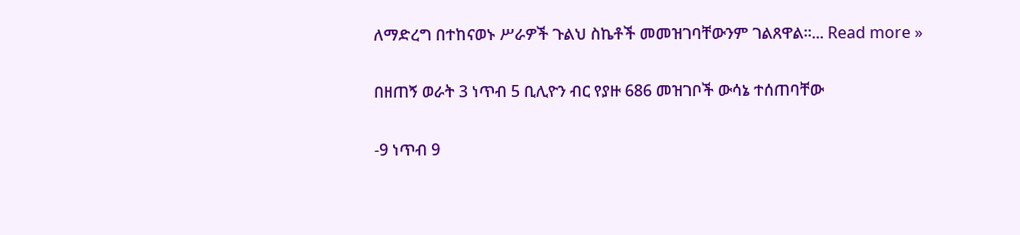ለማድረግ በተከናወኑ ሥራዎች ጉልህ ስኬቶች መመዝገባቸውንም ገልጸዋል፡፡... Read more »

በዘጠኝ ወራት 3 ነጥብ 5 ቢሊዮን ብር የያዙ 686 መዝገቦች ውሳኔ ተሰጠባቸው

-9 ነጥብ 9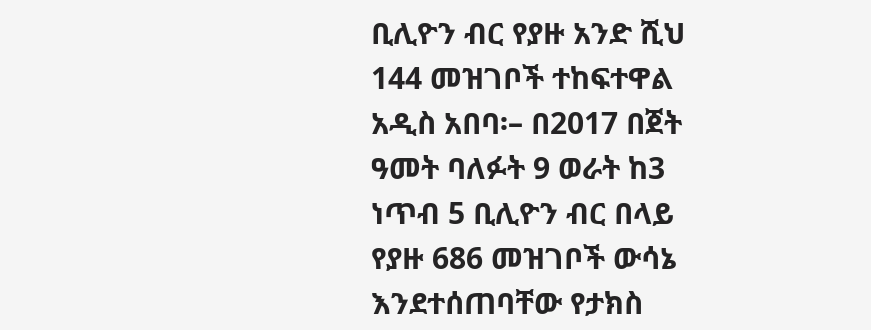ቢሊዮን ብር የያዙ አንድ ሺህ 144 መዝገቦች ተከፍተዋል አዲስ አበባ፡– በ2017 በጀት ዓመት ባለፉት 9 ወራት ከ3 ነጥብ 5 ቢሊዮን ብር በላይ የያዙ 686 መዝገቦች ውሳኔ እንደተሰጠባቸው የታክስ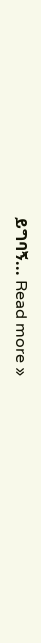ይግባኝ... Read more »